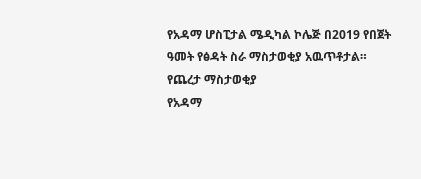የአዳማ ሆስፒታል ሜዲካል ኮሌጅ በ2019 የበጀት ዓመት የፅዳት ስራ ማስታወቂያ አዉጥቶታል።
የጨረታ ማስታወቂያ
የአዳማ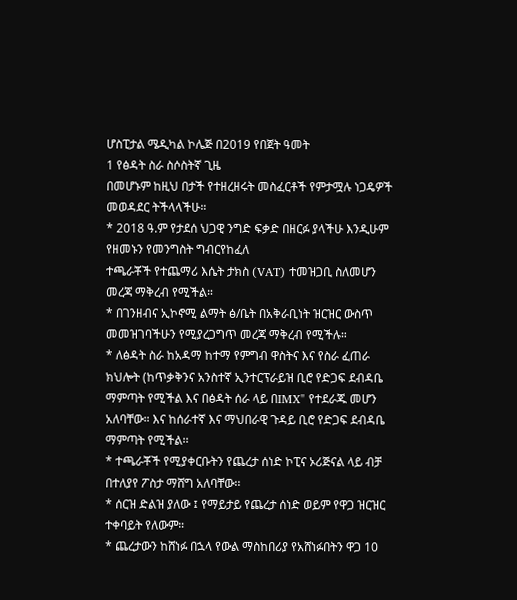ሆስፒታል ሜዲካል ኮሌጅ በ2019 የበጀት ዓመት
1 የፅዳት ስራ ስሶስትኛ ጊዜ
በመሆኑም ከዚህ በታች የተዘረዘሩት መስፈርቶች የምታሟሉ ነጋዴዎች መወዳደር ትችላላችሁ።
* 2018 ዓ.ም የታደሰ ህጋዊ ንግድ ፍቃድ በዘርፉ ያላችሁ እንዲሁም የዘመኑን የመንግስት ግብርየከፈለ
ተጫራቾች የተጨማሪ እሴት ታክስ (VAT) ተመዝጋቢ ስለመሆን መረጃ ማቅረብ የሚችል።
* በገንዘብና ኢኮኖሚ ልማት ፅ/ቤት በአቅራቢነት ዝርዝር ውስጥ መመዝገባችሁን የሚያረጋግጥ መረጃ ማቅረብ የሚችሉ።
* ለፅዳት ስራ ከአዳማ ከተማ የምግብ ዋስትና እና የስራ ፈጠራ ክህሎት (ከጥቃቅንና አንስተኛ ኢንተርፕራይዝ ቢሮ የድጋፍ ደብዳቤ ማምጣት የሚችል እና በፅዳት ሰራ ላይ በIMX" የተደራጁ መሆን አለባቸው። እና ከሰራተኛ እና ማህበራዊ ጉዳይ ቢሮ የድጋፍ ደብዳቤ ማምጣት የሚችል፡፡
* ተጫራቾች የሚያቀርቡትን የጨረታ ሰነድ ኮፒና ኦሪጅናል ላይ ብቻ በተለያየ ፖስታ ማሸግ አለባቸው፡፡
* ሰርዝ ድልዝ ያለው ፤ የማይታይ የጨረታ ሰነድ ወይም የዋጋ ዝርዝር ተቀባይት የለውም።
* ጨረታውን ከሸነፉ በኋላ የውል ማስከበሪያ የአሸነፉበትን ዋጋ 10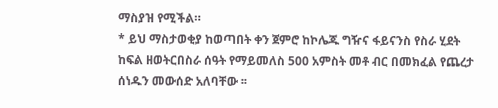ማስያዝ የሚችል።
* ይህ ማስታወቂያ ከወጣበት ቀን ጀምሮ ከኮሌጁ ግዥና ፋይናንስ የስራ ሂደት ከፍል ዘወትርበስራ ሰዓት የማይመለስ 500 አምስት መቶ ብር በመክፈል የጨረታ ሰነዱን መውሰድ አለባቸው ፡፡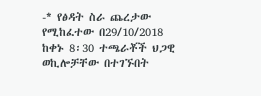-* የፅዳት ስራ ጨረታው የሚከፈተው በ29/10/2018 ከቀኑ 8፡30 ተጫራቾች ህጋዊ ወኪሎቻቸው በተገኙበት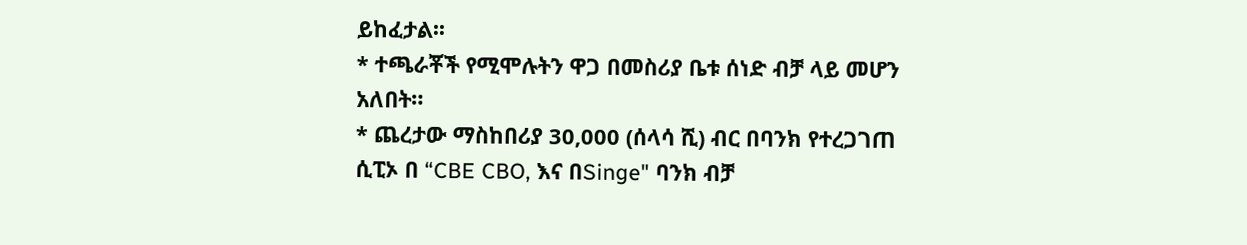ይከፈታል፡፡
* ተጫራቾች የሚሞሉትን ዋጋ በመስሪያ ቤቱ ሰነድ ብቻ ላይ መሆን አለበት።
* ጨረታው ማስከበሪያ 30,000 (ሰላሳ ሺ) ብር በባንክ የተረጋገጠ ሲፒኦ በ “CBE CBO, እና በSinge" ባንክ ብቻ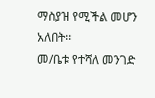ማስያዝ የሚችል መሆን አለበት፡፡
መ/ቤቱ የተሻለ መንገድ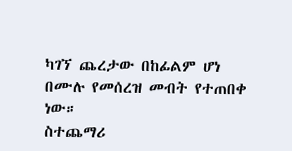ካገኘ ጨረታው በከፊልም ሆነ በሙሉ የመሰረዝ መብት የተጠበቀ ነው።
ስተጨማሪ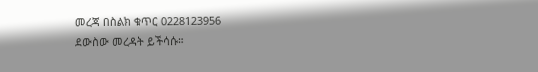መረጃ በስልክ ቁጥር 0228123956
ደውስው መረዳት ይችሳሱ።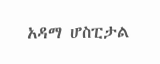አዳማ ሆስፒታል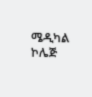ሜዲካል ኮሌጅ